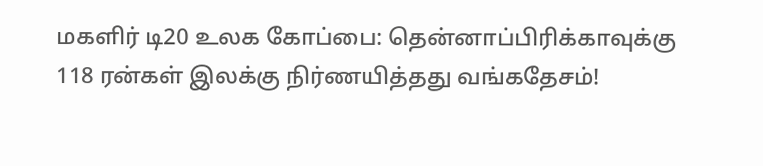மகளிர் டி20 உலக கோப்பை: தென்னாப்பிரிக்காவுக்கு 118 ரன்கள் இலக்கு நிர்ணயித்தது வங்கதேசம்!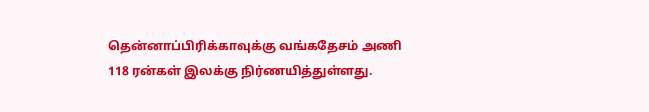தென்னாப்பிரிக்காவுக்கு வங்கதேசம் அணி 118 ரன்கள் இலக்கு நிர்ணயித்துள்ளது.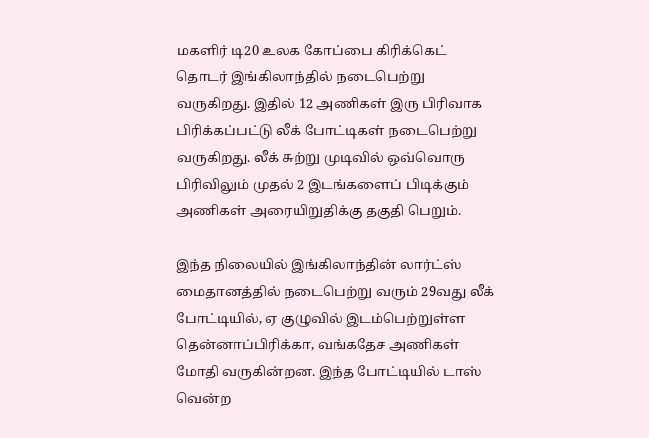மகளிர் டி20 உலக கோப்பை கிரிக்கெட் தொடர் இங்கிலாந்தில் நடைபெற்று வருகிறது. இதில் 12 அணிகள் இரு பிரிவாக பிரிக்கப்பட்டு லீக் போட்டிகள் நடைபெற்று வருகிறது. லீக் சுற்று முடிவில் ஒவ்வொரு பிரிவிலும் முதல் 2 இடங்களைப் பிடிக்கும் அணிகள் அரையிறுதிக்கு தகுதி பெறும்.

இந்த நிலையில் இங்கிலாந்தின் லார்ட்ஸ் மைதானத்தில் நடைபெற்று வரும் 29வது லீக் போட்டியில், ஏ குழுவில் இடம்பெற்றுள்ள தென்னாப்பிரிக்கா, வங்கதேச அணிகள் மோதி வருகின்றன. இந்த போட்டியில் டாஸ் வென்ற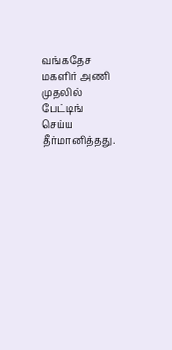வங்கதேச மகளிர் அணி முதலில் பேட்டிங் செய்ய தீர்மானித்தது.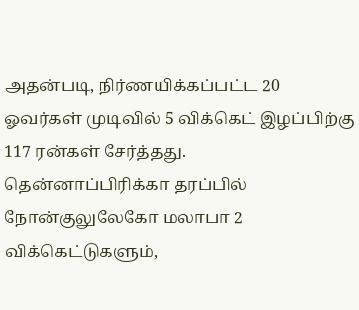அதன்படி, நிர்ணயிக்கப்பட்ட 20 ஓவர்கள் முடிவில் 5 விக்கெட் இழப்பிற்கு 117 ரன்கள் சேர்த்தது. தென்னாப்பிரிக்கா தரப்பில் நோன்குலுலேகோ மலாபா 2 விக்கெட்டுகளும்,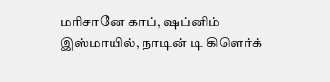மரிசானே காப், ஷப்னிம் இஸ்மாயில், நாடின் டி கிளெர்க்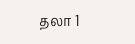தலா 1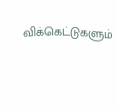விக்கெட்டுகளும்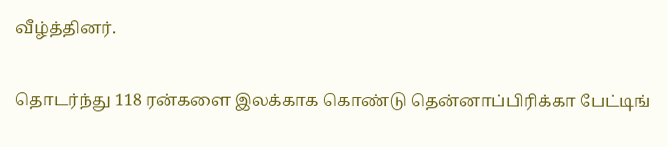வீழ்த்தினர்.

தொடர்ந்து 118 ரன்களை இலக்காக கொண்டு தென்னாப்பிரிக்கா பேட்டிங்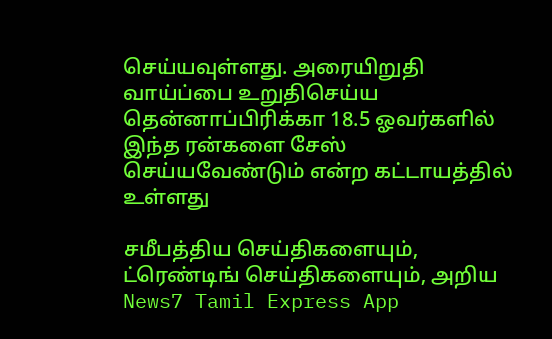செய்யவுள்ளது. அரையிறுதி வாய்ப்பை உறுதிசெய்ய தென்னாப்பிரிக்கா 18.5 ஓவர்களில் இந்த ரன்களை சேஸ் செய்யவேண்டும் என்ற கட்டாயத்தில் உள்ளது

சமீபத்திய செய்திகளையும், ட்ரெண்டிங் செய்திகளையும், அறிய News7 Tamil Express App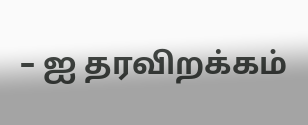– ஐ தரவிறக்கம்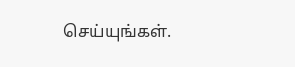செய்யுங்கள்.